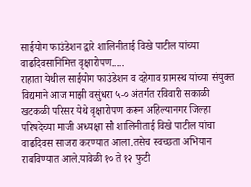साईयोग फाउंडेशन द्वारे शालिनीताई विखे पाटील यांच्या वाढदिवसानिमित्त वृक्षारोपण.....
राहाता येथील साईयोग फाउंडेशन व दहेगाव ग्रामस्थ यांच्या संयुक्त विद्यमाने आज माझी वसुंधरा ५-० अंतर्गत रविवारी सकाळी खटकळी परिसर येथे वृक्षारोपण करून अहिल्यानगर जिल्हा परिषदेच्या माजी अध्यक्षा सौ शालिनीताई विखे पाटील यांचा वाढदिवस साजरा करण्यात आला.तसेच स्वच्छता अभियान राबविण्यात आले.यावेळी १० ते १२ फुटी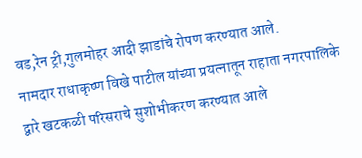वड,रेन ट्री,गुलमोहर आदी झाडांचे रोपण करण्यात आले.
नामदार राधाकृष्ण विखे पाटील यांच्या प्रयत्नातून राहाता नगरपालिके द्वारे खटकळी परिसराचे सुशोभीकरण करण्यात आले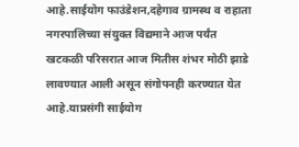आहे.साईयोग फाउंडेशन,दहेगाव ग्रामस्थ व राहाता नगरपालिच्या संयुक्त विद्यमाने आज पर्यंत खटकळी परिसरात आज मितीस शंभर मोठी झाडे लावण्यात आली असून संगोपनही करण्यात येत आहे.याप्रसंगी साईयोग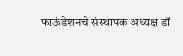फाऊंडेशनचे संस्थापक अध्यक्ष डॉ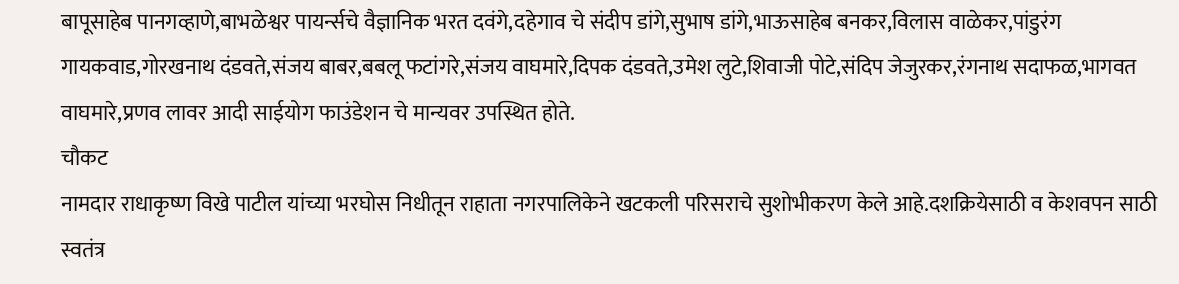बापूसाहेब पानगव्हाणे,बाभळेश्वर पायर्न्सचे वैज्ञानिक भरत दवंगे,दहेगाव चे संदीप डांगे,सुभाष डांगे,भाऊसाहेब बनकर,विलास वाळेकर,पांडुरंग गायकवाड,गोरखनाथ दंडवते,संजय बाबर,बबलू फटांगरे,संजय वाघमारे,दिपक दंडवते,उमेश लुटे,शिवाजी पोटे,संदिप जेजुरकर,रंगनाथ सदाफळ,भागवत वाघमारे,प्रणव लावर आदी साईयोग फाउंडेशन चे मान्यवर उपस्थित होते.
चौकट
नामदार राधाकृष्ण विखे पाटील यांच्या भरघोस निधीतून राहाता नगरपालिकेने खटकली परिसराचे सुशोभीकरण केले आहे.दशक्रियेसाठी व केशवपन साठी स्वतंत्र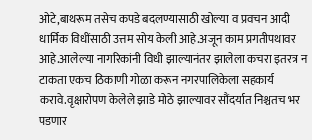ओटे,बाथरूम तसेच कपडे बदलण्यासाठी खोल्या व प्रवचन आदी धार्मिक विधींसाठी उत्तम सोय केली आहे.अजून काम प्रगतीपथावर आहे.आलेल्या नागरिकांनी विधी झाल्यानंतर झालेला कचरा इतरत्र न टाकता एकच ठिकाणी गोळा करून नगरपालिकेला सहकार्य करावे.वृक्षारोपण केलेले झाडे मोठे झाल्यावर सौंदर्यात निश्चतच भर पडणार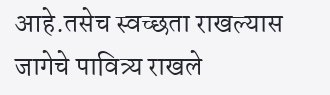आहे.तसेच स्वच्छता राखल्यास जागेचे पावित्र्य राखले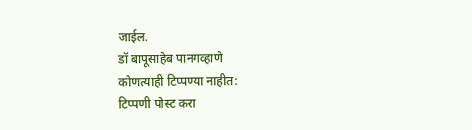जाईल.
डॉ बापूसाहेब पानगव्हाणे
कोणत्याही टिप्पण्या नाहीत:
टिप्पणी पोस्ट करा